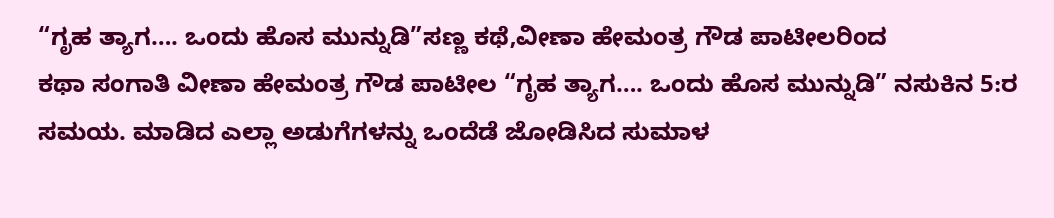“ಗೃಹ ತ್ಯಾಗ…. ಒಂದು ಹೊಸ ಮುನ್ನುಡಿ”ಸಣ್ಣ ಕಥೆ,ವೀಣಾ ಹೇಮಂತ್ರ ಗೌಡ ಪಾಟೀಲರಿಂದ
ಕಥಾ ಸಂಗಾತಿ ವೀಣಾ ಹೇಮಂತ್ರ ಗೌಡ ಪಾಟೀಲ “ಗೃಹ ತ್ಯಾಗ…. ಒಂದು ಹೊಸ ಮುನ್ನುಡಿ” ನಸುಕಿನ 5:ರ ಸಮಯ. ಮಾಡಿದ ಎಲ್ಲಾ ಅಡುಗೆಗಳನ್ನು ಒಂದೆಡೆ ಜೋಡಿಸಿದ ಸುಮಾಳ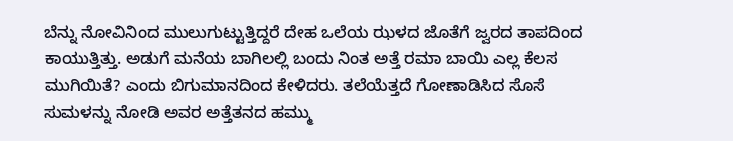ಬೆನ್ನು ನೋವಿನಿಂದ ಮುಲುಗುಟ್ಟುತ್ತಿದ್ದರೆ ದೇಹ ಒಲೆಯ ಝಳದ ಜೊತೆಗೆ ಜ್ವರದ ತಾಪದಿಂದ ಕಾಯುತ್ತಿತ್ತು. ಅಡುಗೆ ಮನೆಯ ಬಾಗಿಲಲ್ಲಿ ಬಂದು ನಿಂತ ಅತ್ತೆ ರಮಾ ಬಾಯಿ ಎಲ್ಲ ಕೆಲಸ ಮುಗಿಯಿತೆ? ಎಂದು ಬಿಗುಮಾನದಿಂದ ಕೇಳಿದರು. ತಲೆಯೆತ್ತದೆ ಗೋಣಾಡಿಸಿದ ಸೊಸೆ ಸುಮಳನ್ನು ನೋಡಿ ಅವರ ಅತ್ತೆತನದ ಹಮ್ಮು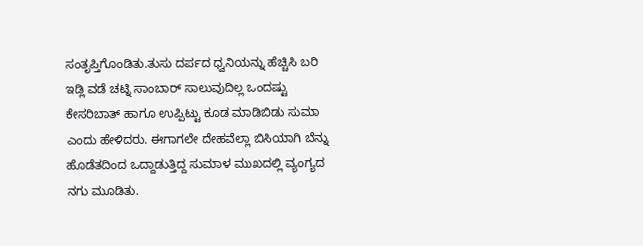ಸಂತೃಪ್ತಿಗೊಂಡಿತು.ತುಸು ದರ್ಪದ ಧ್ವನಿಯನ್ನು ಹೆಚ್ಚಿಸಿ ಬರಿ ಇಡ್ಲಿ ವಡೆ ಚಟ್ನಿ ಸಾಂಬಾರ್ ಸಾಲುವುದಿಲ್ಲ ಒಂದಷ್ಟು ಕೇಸರಿಬಾತ್ ಹಾಗೂ ಉಪ್ಪಿಟ್ಟು ಕೂಡ ಮಾಡಿಬಿಡು ಸುಮಾ ಎಂದು ಹೇಳಿದರು. ಈಗಾಗಲೇ ದೇಹವೆಲ್ಲಾ ಬಿಸಿಯಾಗಿ ಬೆನ್ನು ಹೊಡೆತದಿಂದ ಒದ್ದಾಡುತ್ತಿದ್ದ ಸುಮಾಳ ಮುಖದಲ್ಲಿ ವ್ಯಂಗ್ಯದ ನಗು ಮೂಡಿತು.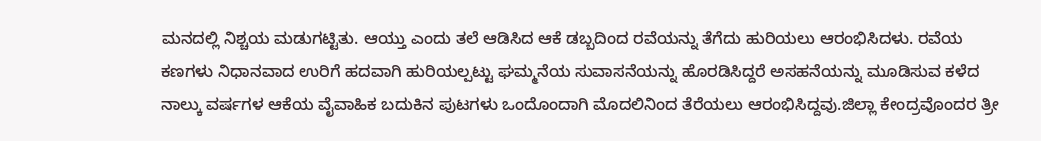ಮನದಲ್ಲಿ ನಿಶ್ಚಯ ಮಡುಗಟ್ಟಿತು. ಆಯ್ತು ಎಂದು ತಲೆ ಆಡಿಸಿದ ಆಕೆ ಡಬ್ಬದಿಂದ ರವೆಯನ್ನು ತೆಗೆದು ಹುರಿಯಲು ಆರಂಭಿಸಿದಳು. ರವೆಯ ಕಣಗಳು ನಿಧಾನವಾದ ಉರಿಗೆ ಹದವಾಗಿ ಹುರಿಯಲ್ಪಟ್ಟು ಘಮ್ಮನೆಯ ಸುವಾಸನೆಯನ್ನು ಹೊರಡಿಸಿದ್ದರೆ ಅಸಹನೆಯನ್ನು ಮೂಡಿಸುವ ಕಳೆದ ನಾಲ್ಕು ವರ್ಷಗಳ ಆಕೆಯ ವೈವಾಹಿಕ ಬದುಕಿನ ಪುಟಗಳು ಒಂದೊಂದಾಗಿ ಮೊದಲಿನಿಂದ ತೆರೆಯಲು ಆರಂಭಿಸಿದ್ದವು.ಜಿಲ್ಲಾ ಕೇಂದ್ರವೊಂದರ ತ್ರೀ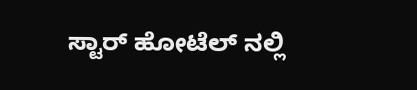ಸ್ಟಾರ್ ಹೋಟೆಲ್ ನಲ್ಲಿ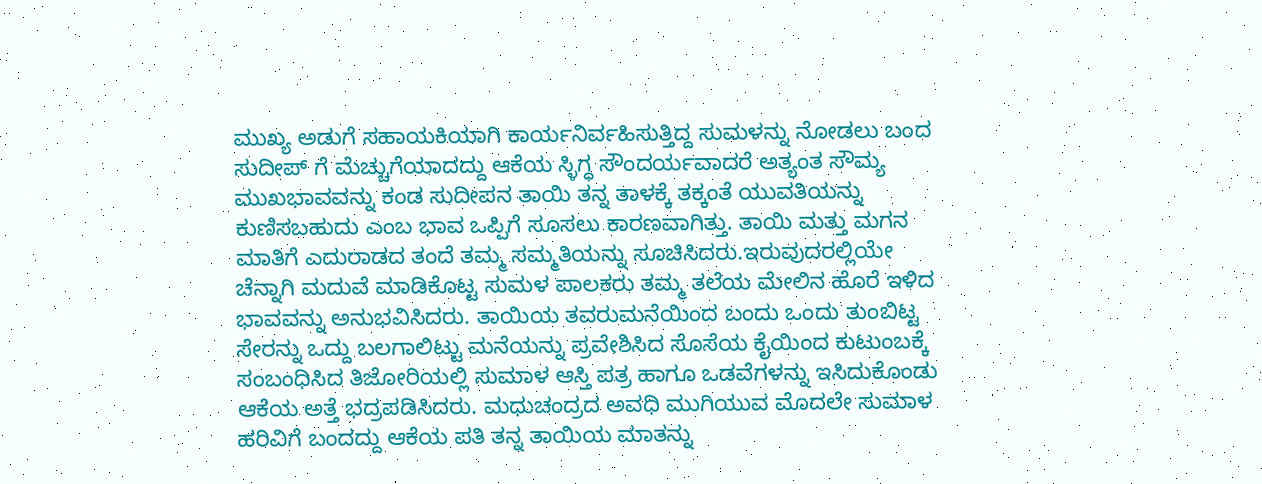ಮುಖ್ಯ ಅಡುಗೆ ಸಹಾಯಕಿಯಾಗಿ ಕಾರ್ಯನಿರ್ವಹಿಸುತ್ತಿದ್ದ ಸುಮಳನ್ನು ನೋಡಲು ಬಂದ ಸುದೀಪ್ ಗೆ ಮೆಚ್ಚುಗೆಯಾದದ್ದು ಆಕೆಯ ಸ್ಳಿಗ್ಧ ಸೌಂದರ್ಯವಾದರೆ ಅತ್ಯಂತ ಸೌಮ್ಯ ಮುಖಭಾವವನ್ನು ಕಂಡ ಸುದೀಪನ ತಾಯಿ ತನ್ನ ತಾಳಕ್ಕೆ ತಕ್ಕಂತೆ ಯುವತಿಯನ್ನು ಕುಣಿಸಬಹುದು ಎಂಬ ಭಾವ ಒಪ್ಪಿಗೆ ಸೂಸಲು ಕಾರಣವಾಗಿತ್ತು. ತಾಯಿ ಮತ್ತು ಮಗನ ಮಾತಿಗೆ ಎದುರಾಡದ ತಂದೆ ತಮ್ಮ ಸಮ್ಮತಿಯನ್ನು ಸೂಚಿಸಿದರು.ಇರುವುದರಲ್ಲಿಯೇ ಚೆನ್ನಾಗಿ ಮದುವೆ ಮಾಡಿಕೊಟ್ಟ ಸುಮಳ ಪಾಲಕರು ತಮ್ಮ ತಲೆಯ ಮೇಲಿನ ಹೊರೆ ಇಳಿದ ಭಾವವನ್ನು ಅನುಭವಿಸಿದರು. ತಾಯಿಯ ತವರುಮನೆಯಿಂದ ಬಂದು ಒಂದು ತುಂಬಿಟ್ಟ ಸೇರನ್ನು ಒದ್ದು ಬಲಗಾಲಿಟ್ಟು ಮನೆಯನ್ನು ಪ್ರವೇಶಿಸಿದ ಸೊಸೆಯ ಕೈಯಿಂದ ಕುಟುಂಬಕ್ಕೆ ಸಂಬಂಧಿಸಿದ ತಿಜೋರಿಯಲ್ಲಿ ಸುಮಾಳ ಆಸ್ತಿ ಪತ್ರ ಹಾಗೂ ಒಡವೆಗಳನ್ನು ಇಸಿದುಕೊಂಡು ಆಕೆಯ ಅತ್ತೆ ಭದ್ರಪಡಿಸಿದರು. ಮಧುಚಂದ್ರದ ಅವಧಿ ಮುಗಿಯುವ ಮೊದಲೇ ಸುಮಾಳ ಹರಿವಿಗೆ ಬಂದದ್ದು ಆಕೆಯ ಪತಿ ತನ್ನ ತಾಯಿಯ ಮಾತನ್ನು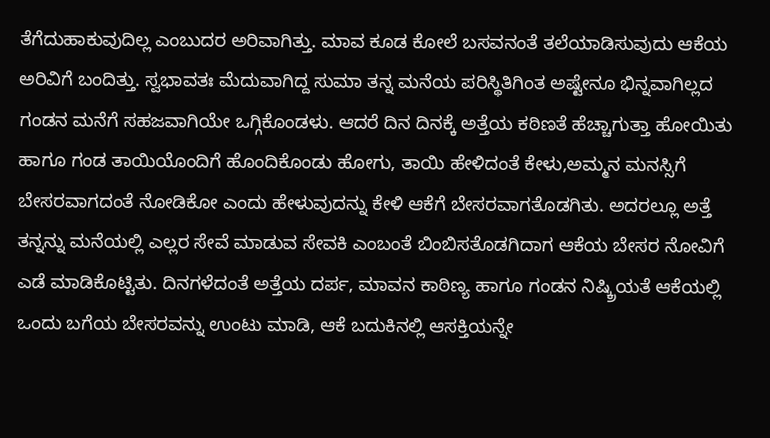ತೆಗೆದುಹಾಕುವುದಿಲ್ಲ ಎಂಬುದರ ಅರಿವಾಗಿತ್ತು. ಮಾವ ಕೂಡ ಕೋಲೆ ಬಸವನಂತೆ ತಲೆಯಾಡಿಸುವುದು ಆಕೆಯ ಅರಿವಿಗೆ ಬಂದಿತ್ತು. ಸ್ವಭಾವತಃ ಮೆದುವಾಗಿದ್ದ ಸುಮಾ ತನ್ನ ಮನೆಯ ಪರಿಸ್ಥಿತಿಗಿಂತ ಅಷ್ಟೇನೂ ಭಿನ್ನವಾಗಿಲ್ಲದ ಗಂಡನ ಮನೆಗೆ ಸಹಜವಾಗಿಯೇ ಒಗ್ಗಿಕೊಂಡಳು. ಆದರೆ ದಿನ ದಿನಕ್ಕೆ ಅತ್ತೆಯ ಕಠಿಣತೆ ಹೆಚ್ಚಾಗುತ್ತಾ ಹೋಯಿತು ಹಾಗೂ ಗಂಡ ತಾಯಿಯೊಂದಿಗೆ ಹೊಂದಿಕೊಂಡು ಹೋಗು, ತಾಯಿ ಹೇಳಿದಂತೆ ಕೇಳು,ಅಮ್ಮನ ಮನಸ್ಸಿಗೆ ಬೇಸರವಾಗದಂತೆ ನೋಡಿಕೋ ಎಂದು ಹೇಳುವುದನ್ನು ಕೇಳಿ ಆಕೆಗೆ ಬೇಸರವಾಗತೊಡಗಿತು. ಅದರಲ್ಲೂ ಅತ್ತೆ ತನ್ನನ್ನು ಮನೆಯಲ್ಲಿ ಎಲ್ಲರ ಸೇವೆ ಮಾಡುವ ಸೇವಕಿ ಎಂಬಂತೆ ಬಿಂಬಿಸತೊಡಗಿದಾಗ ಆಕೆಯ ಬೇಸರ ನೋವಿಗೆ ಎಡೆ ಮಾಡಿಕೊಟ್ಟಿತು. ದಿನಗಳೆದಂತೆ ಅತ್ತೆಯ ದರ್ಪ, ಮಾವನ ಕಾಠಿಣ್ಯ ಹಾಗೂ ಗಂಡನ ನಿಷ್ಕ್ರಿಯತೆ ಆಕೆಯಲ್ಲಿ ಒಂದು ಬಗೆಯ ಬೇಸರವನ್ನು ಉಂಟು ಮಾಡಿ, ಆಕೆ ಬದುಕಿನಲ್ಲಿ ಆಸಕ್ತಿಯನ್ನೇ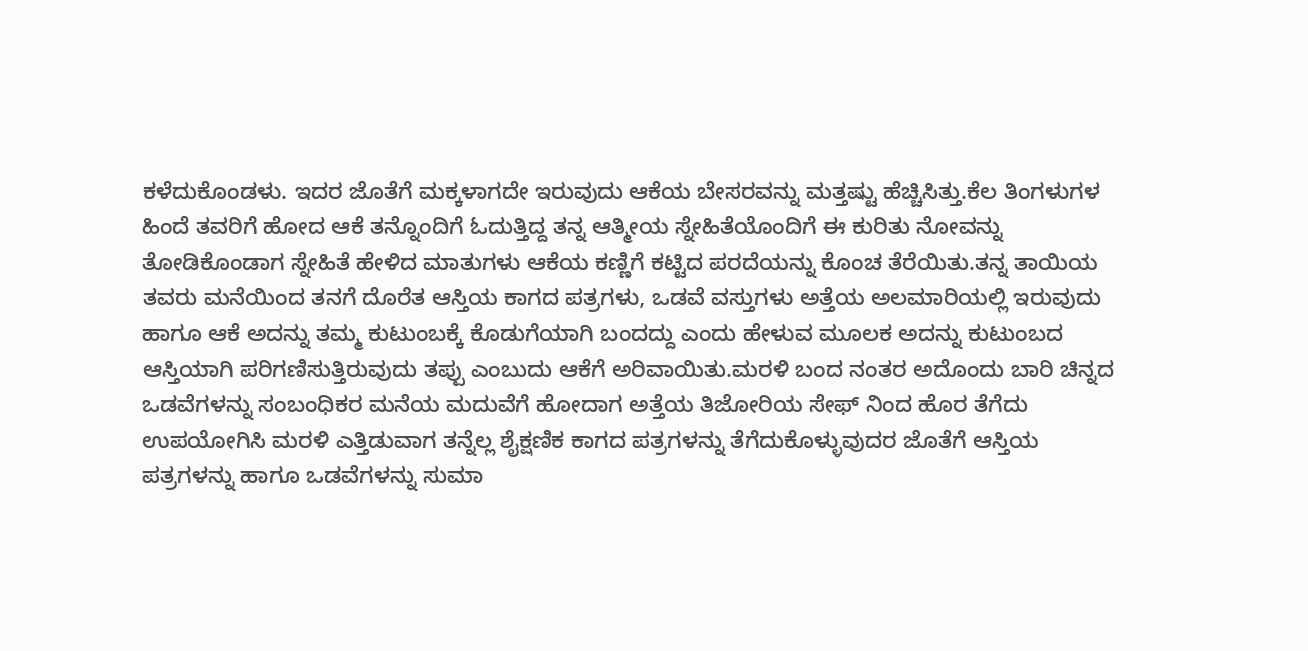ಕಳೆದುಕೊಂಡಳು. ಇದರ ಜೊತೆಗೆ ಮಕ್ಕಳಾಗದೇ ಇರುವುದು ಆಕೆಯ ಬೇಸರವನ್ನು ಮತ್ತಷ್ಟು ಹೆಚ್ಚಿಸಿತ್ತು.ಕೆಲ ತಿಂಗಳುಗಳ ಹಿಂದೆ ತವರಿಗೆ ಹೋದ ಆಕೆ ತನ್ನೊಂದಿಗೆ ಓದುತ್ತಿದ್ದ ತನ್ನ ಆತ್ಮೀಯ ಸ್ನೇಹಿತೆಯೊಂದಿಗೆ ಈ ಕುರಿತು ನೋವನ್ನು ತೋಡಿಕೊಂಡಾಗ ಸ್ನೇಹಿತೆ ಹೇಳಿದ ಮಾತುಗಳು ಆಕೆಯ ಕಣ್ಣಿಗೆ ಕಟ್ಟಿದ ಪರದೆಯನ್ನು ಕೊಂಚ ತೆರೆಯಿತು.ತನ್ನ ತಾಯಿಯ ತವರು ಮನೆಯಿಂದ ತನಗೆ ದೊರೆತ ಆಸ್ತಿಯ ಕಾಗದ ಪತ್ರಗಳು, ಒಡವೆ ವಸ್ತುಗಳು ಅತ್ತೆಯ ಅಲಮಾರಿಯಲ್ಲಿ ಇರುವುದು ಹಾಗೂ ಆಕೆ ಅದನ್ನು ತಮ್ಮ ಕುಟುಂಬಕ್ಕೆ ಕೊಡುಗೆಯಾಗಿ ಬಂದದ್ದು ಎಂದು ಹೇಳುವ ಮೂಲಕ ಅದನ್ನು ಕುಟುಂಬದ ಆಸ್ತಿಯಾಗಿ ಪರಿಗಣಿಸುತ್ತಿರುವುದು ತಪ್ಪು ಎಂಬುದು ಆಕೆಗೆ ಅರಿವಾಯಿತು.ಮರಳಿ ಬಂದ ನಂತರ ಅದೊಂದು ಬಾರಿ ಚಿನ್ನದ ಒಡವೆಗಳನ್ನು ಸಂಬಂಧಿಕರ ಮನೆಯ ಮದುವೆಗೆ ಹೋದಾಗ ಅತ್ತೆಯ ತಿಜೋರಿಯ ಸೇಫ್ ನಿಂದ ಹೊರ ತೆಗೆದು ಉಪಯೋಗಿಸಿ ಮರಳಿ ಎತ್ತಿಡುವಾಗ ತನ್ನೆಲ್ಲ ಶೈಕ್ಷಣಿಕ ಕಾಗದ ಪತ್ರಗಳನ್ನು ತೆಗೆದುಕೊಳ್ಳುವುದರ ಜೊತೆಗೆ ಆಸ್ತಿಯ ಪತ್ರಗಳನ್ನು ಹಾಗೂ ಒಡವೆಗಳನ್ನು ಸುಮಾ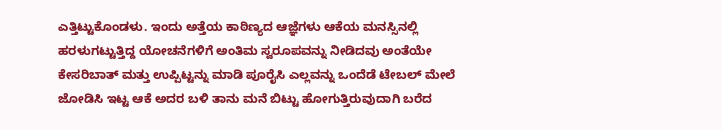ಎತ್ತಿಟ್ಟುಕೊಂಡಳು. ಇಂದು ಅತ್ತೆಯ ಕಾಠಿಣ್ಯದ ಆಜ್ಞೆಗಳು ಆಕೆಯ ಮನಸ್ಸಿನಲ್ಲಿ ಹರಳುಗಟ್ಟುತ್ತಿದ್ದ ಯೋಚನೆಗಳಿಗೆ ಅಂತಿಮ ಸ್ವರೂಪವನ್ನು ನೀಡಿದವು ಅಂತೆಯೇ ಕೇಸರಿಬಾತ್ ಮತ್ತು ಉಪ್ಪಿಟ್ಟನ್ನು ಮಾಡಿ ಪೂರೈಸಿ ಎಲ್ಲವನ್ನು ಒಂದೆಡೆ ಟೇಬಲ್ ಮೇಲೆ ಜೋಡಿಸಿ ಇಟ್ಟ ಆಕೆ ಅದರ ಬಳಿ ತಾನು ಮನೆ ಬಿಟ್ಟು ಹೋಗುತ್ತಿರುವುದಾಗಿ ಬರೆದ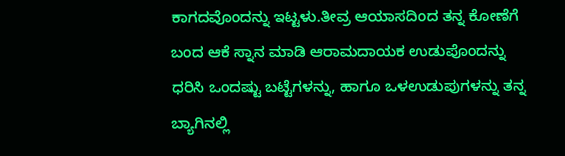ಕಾಗದವೊಂದನ್ನು ಇಟ್ಟಳು.ತೀವ್ರ ಆಯಾಸದಿಂದ ತನ್ನ ಕೋಣೆಗೆ ಬಂದ ಆಕೆ ಸ್ನಾನ ಮಾಡಿ ಆರಾಮದಾಯಕ ಉಡುಪೊಂದನ್ನು ಧರಿಸಿ ಒಂದಷ್ಟು ಬಟ್ಟೆಗಳನ್ನು, ಹಾಗೂ ಒಳಉಡುಪುಗಳನ್ನು ತನ್ನ ಬ್ಯಾಗಿನಲ್ಲಿ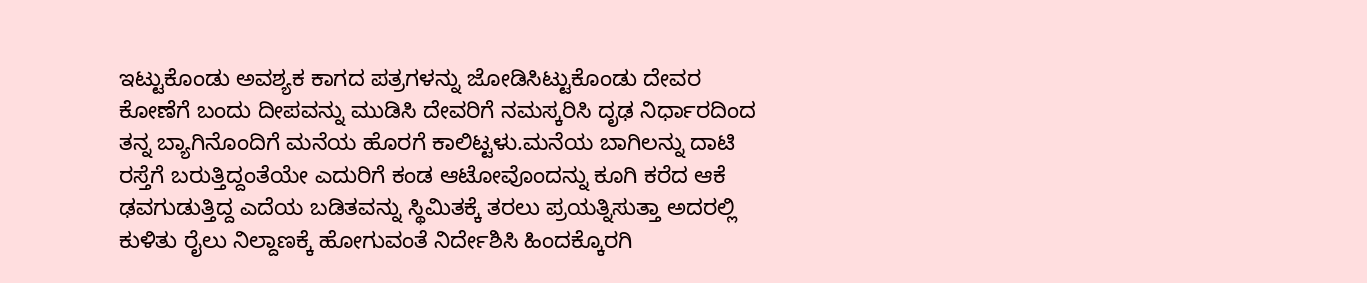ಇಟ್ಟುಕೊಂಡು ಅವಶ್ಯಕ ಕಾಗದ ಪತ್ರಗಳನ್ನು ಜೋಡಿಸಿಟ್ಟುಕೊಂಡು ದೇವರ ಕೋಣೆಗೆ ಬಂದು ದೀಪವನ್ನು ಮುಡಿಸಿ ದೇವರಿಗೆ ನಮಸ್ಕರಿಸಿ ದೃಢ ನಿರ್ಧಾರದಿಂದ ತನ್ನ ಬ್ಯಾಗಿನೊಂದಿಗೆ ಮನೆಯ ಹೊರಗೆ ಕಾಲಿಟ್ಟಳು.ಮನೆಯ ಬಾಗಿಲನ್ನು ದಾಟಿ ರಸ್ತೆಗೆ ಬರುತ್ತಿದ್ದಂತೆಯೇ ಎದುರಿಗೆ ಕಂಡ ಆಟೋವೊಂದನ್ನು ಕೂಗಿ ಕರೆದ ಆಕೆ ಢವಗುಡುತ್ತಿದ್ದ ಎದೆಯ ಬಡಿತವನ್ನು ಸ್ಥಿಮಿತಕ್ಕೆ ತರಲು ಪ್ರಯತ್ನಿಸುತ್ತಾ ಅದರಲ್ಲಿ ಕುಳಿತು ರೈಲು ನಿಲ್ದಾಣಕ್ಕೆ ಹೋಗುವಂತೆ ನಿರ್ದೇಶಿಸಿ ಹಿಂದಕ್ಕೊರಗಿ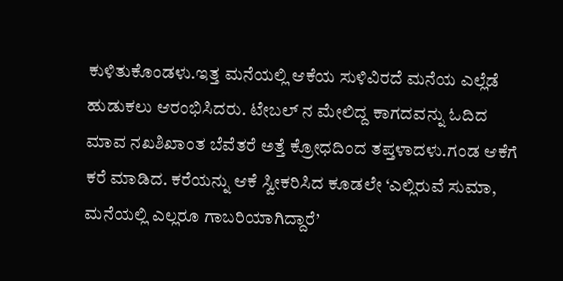ಕುಳಿತುಕೊಂಡಳು.ಇತ್ತ ಮನೆಯಲ್ಲಿ ಆಕೆಯ ಸುಳಿವಿರದೆ ಮನೆಯ ಎಲ್ಲೆಡೆ ಹುಡುಕಲು ಆರಂಭಿಸಿದರು. ಟೇಬಲ್ ನ ಮೇಲಿದ್ದ ಕಾಗದವನ್ನು ಓದಿದ ಮಾವ ನಖಶಿಖಾಂತ ಬೆವೆತರೆ ಅತ್ತೆ ಕ್ರೋಧದಿಂದ ತಪ್ತಳಾದಳು.ಗಂಡ ಆಕೆಗೆ ಕರೆ ಮಾಡಿದ. ಕರೆಯನ್ನು ಆಕೆ ಸ್ವೀಕರಿಸಿದ ಕೂಡಲೇ ‘ಎಲ್ಲಿರುವೆ ಸುಮಾ, ಮನೆಯಲ್ಲಿ ಎಲ್ಲರೂ ಗಾಬರಿಯಾಗಿದ್ದಾರೆ’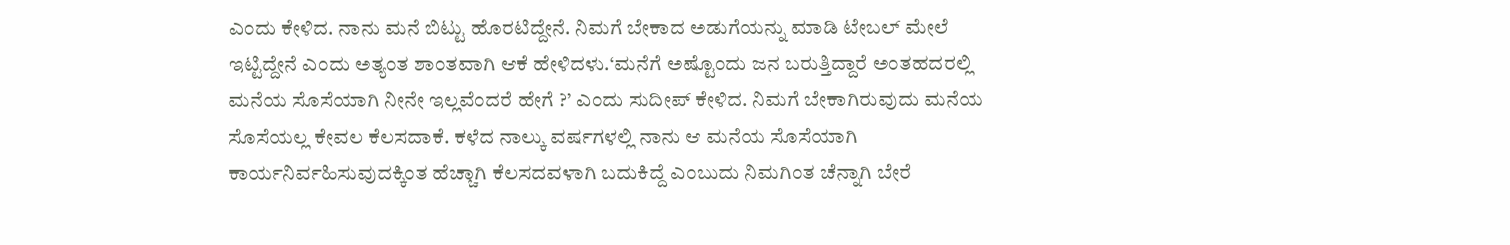ಎಂದು ಕೇಳಿದ. ನಾನು ಮನೆ ಬಿಟ್ಟು ಹೊರಟಿದ್ದೇನೆ. ನಿಮಗೆ ಬೇಕಾದ ಅಡುಗೆಯನ್ನು ಮಾಡಿ ಟೇಬಲ್ ಮೇಲೆ ಇಟ್ಟಿದ್ದೇನೆ ಎಂದು ಅತ್ಯಂತ ಶಾಂತವಾಗಿ ಆಕೆ ಹೇಳಿದಳು.‘ಮನೆಗೆ ಅಷ್ಟೊಂದು ಜನ ಬರುತ್ತಿದ್ದಾರೆ ಅಂತಹದರಲ್ಲಿ ಮನೆಯ ಸೊಸೆಯಾಗಿ ನೀನೇ ಇಲ್ಲವೆಂದರೆ ಹೇಗೆ ?’ ಎಂದು ಸುದೀಪ್ ಕೇಳಿದ. ನಿಮಗೆ ಬೇಕಾಗಿರುವುದು ಮನೆಯ ಸೊಸೆಯಲ್ಲ ಕೇವಲ ಕೆಲಸದಾಕೆ. ಕಳೆದ ನಾಲ್ಕು ವರ್ಷಗಳಲ್ಲಿ ನಾನು ಆ ಮನೆಯ ಸೊಸೆಯಾಗಿ ಕಾರ್ಯನಿರ್ವಹಿಸುವುದಕ್ಕಿಂತ ಹೆಚ್ಚಾಗಿ ಕೆಲಸದವಳಾಗಿ ಬದುಕಿದ್ದೆ ಎಂಬುದು ನಿಮಗಿಂತ ಚೆನ್ನಾಗಿ ಬೇರೆ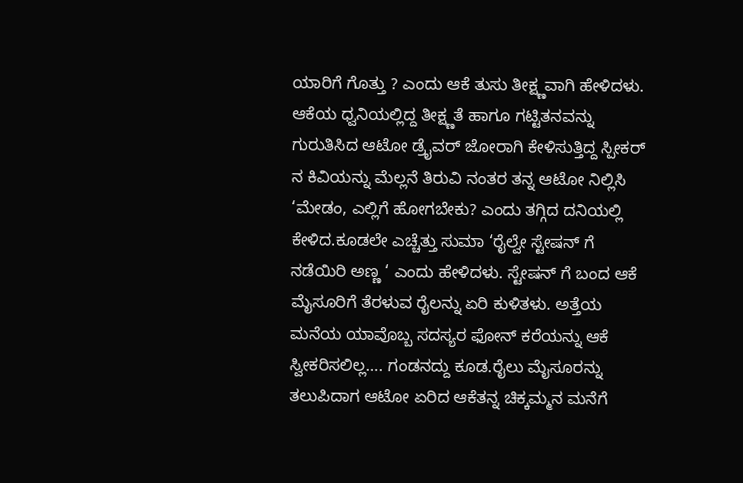ಯಾರಿಗೆ ಗೊತ್ತು ? ಎಂದು ಆಕೆ ತುಸು ತೀಕ್ಷ್ಣವಾಗಿ ಹೇಳಿದಳು. ಆಕೆಯ ಧ್ವನಿಯಲ್ಲಿದ್ದ ತೀಕ್ಷ್ಣತೆ ಹಾಗೂ ಗಟ್ಟಿತನವನ್ನು ಗುರುತಿಸಿದ ಆಟೋ ಡ್ರೈವರ್ ಜೋರಾಗಿ ಕೇಳಿಸುತ್ತಿದ್ದ ಸ್ಪೀಕರ್ ನ ಕಿವಿಯನ್ನು ಮೆಲ್ಲನೆ ತಿರುವಿ ನಂತರ ತನ್ನ ಆಟೋ ನಿಲ್ಲಿಸಿ ‘ಮೇಡಂ, ಎಲ್ಲಿಗೆ ಹೋಗಬೇಕು? ಎಂದು ತಗ್ಗಿದ ದನಿಯಲ್ಲಿ ಕೇಳಿದ.ಕೂಡಲೇ ಎಚ್ಚೆತ್ತು ಸುಮಾ ‘ರೈಲ್ವೇ ಸ್ಟೇಷನ್ ಗೆ ನಡೆಯಿರಿ ಅಣ್ಣ ‘ ಎಂದು ಹೇಳಿದಳು. ಸ್ಟೇಷನ್ ಗೆ ಬಂದ ಆಕೆ ಮೈಸೂರಿಗೆ ತೆರಳುವ ರೈಲನ್ನು ಏರಿ ಕುಳಿತಳು. ಅತ್ತೆಯ ಮನೆಯ ಯಾವೊಬ್ಬ ಸದಸ್ಯರ ಫೋನ್ ಕರೆಯನ್ನು ಆಕೆ ಸ್ವೀಕರಿಸಲಿಲ್ಲ…. ಗಂಡನದ್ದು ಕೂಡ.ರೈಲು ಮೈಸೂರನ್ನು ತಲುಪಿದಾಗ ಆಟೋ ಏರಿದ ಆಕೆತನ್ನ ಚಿಕ್ಕಮ್ಮನ ಮನೆಗೆ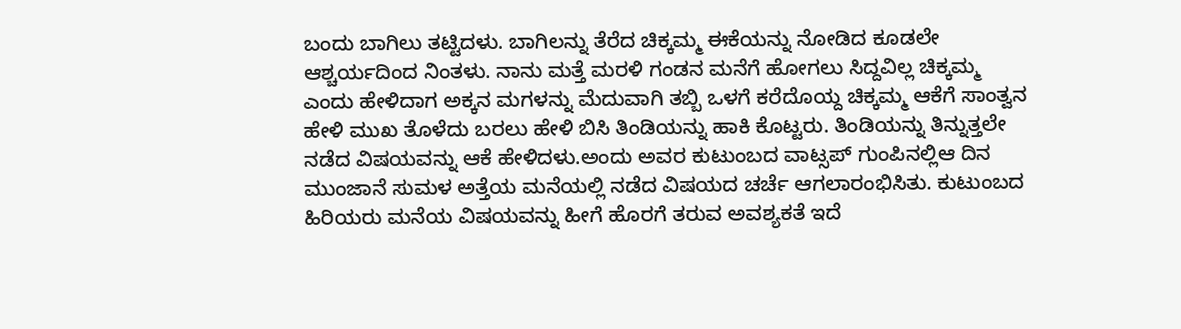ಬಂದು ಬಾಗಿಲು ತಟ್ಟಿದಳು. ಬಾಗಿಲನ್ನು ತೆರೆದ ಚಿಕ್ಕಮ್ಮ ಈಕೆಯನ್ನು ನೋಡಿದ ಕೂಡಲೇ ಆಶ್ಚರ್ಯದಿಂದ ನಿಂತಳು. ನಾನು ಮತ್ತೆ ಮರಳಿ ಗಂಡನ ಮನೆಗೆ ಹೋಗಲು ಸಿದ್ದವಿಲ್ಲ ಚಿಕ್ಕಮ್ಮ ಎಂದು ಹೇಳಿದಾಗ ಅಕ್ಕನ ಮಗಳನ್ನು ಮೆದುವಾಗಿ ತಬ್ಬಿ ಒಳಗೆ ಕರೆದೊಯ್ದ ಚಿಕ್ಕಮ್ಮ ಆಕೆಗೆ ಸಾಂತ್ವನ ಹೇಳಿ ಮುಖ ತೊಳೆದು ಬರಲು ಹೇಳಿ ಬಿಸಿ ತಿಂಡಿಯನ್ನು ಹಾಕಿ ಕೊಟ್ಟರು. ತಿಂಡಿಯನ್ನು ತಿನ್ನುತ್ತಲೇ ನಡೆದ ವಿಷಯವನ್ನು ಆಕೆ ಹೇಳಿದಳು.ಅಂದು ಅವರ ಕುಟುಂಬದ ವಾಟ್ಸಪ್ ಗುಂಪಿನಲ್ಲಿಆ ದಿನ ಮುಂಜಾನೆ ಸುಮಳ ಅತ್ತೆಯ ಮನೆಯಲ್ಲಿ ನಡೆದ ವಿಷಯದ ಚರ್ಚೆ ಆಗಲಾರಂಭಿಸಿತು. ಕುಟುಂಬದ ಹಿರಿಯರು ಮನೆಯ ವಿಷಯವನ್ನು ಹೀಗೆ ಹೊರಗೆ ತರುವ ಅವಶ್ಯಕತೆ ಇದೆ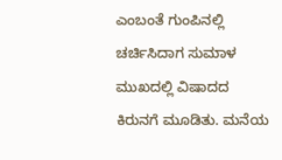ಎಂಬಂತೆ ಗುಂಪಿನಲ್ಲಿ ಚರ್ಚಿಸಿದಾಗ ಸುಮಾಳ ಮುಖದಲ್ಲಿ ವಿಷಾದದ ಕಿರುನಗೆ ಮೂಡಿತು. ಮನೆಯ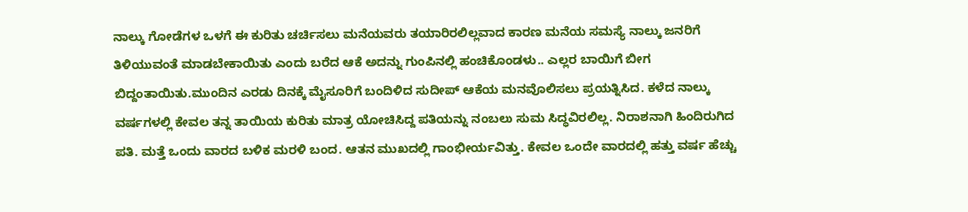ನಾಲ್ಕು ಗೋಡೆಗಳ ಒಳಗೆ ಈ ಕುರಿತು ಚರ್ಚಿಸಲು ಮನೆಯವರು ತಯಾರಿರಲಿಲ್ಲವಾದ ಕಾರಣ ಮನೆಯ ಸಮಸ್ಯೆ ನಾಲ್ಕು ಜನರಿಗೆ ತಿಳಿಯುವಂತೆ ಮಾಡಬೇಕಾಯಿತು ಎಂದು ಬರೆದ ಆಕೆ ಅದನ್ನು ಗುಂಪಿನಲ್ಲಿ ಹಂಚಿಕೊಂಡಳು.. ಎಲ್ಲರ ಬಾಯಿಗೆ ಬೀಗ ಬಿದ್ದಂತಾಯಿತು.ಮುಂದಿನ ಎರಡು ದಿನಕ್ಕೆ ಮೈಸೂರಿಗೆ ಬಂದಿಳಿದ ಸುದೀಪ್ ಆಕೆಯ ಮನವೊಲಿಸಲು ಪ್ರಯತ್ನಿಸಿದ. ಕಳೆದ ನಾಲ್ಕು ವರ್ಷಗಳಲ್ಲಿ ಕೇವಲ ತನ್ನ ತಾಯಿಯ ಕುರಿತು ಮಾತ್ರ ಯೋಚಿಸಿದ್ದ ಪತಿಯನ್ನು ನಂಬಲು ಸುಮ ಸಿದ್ಧವಿರಲಿಲ್ಲ. ನಿರಾಶನಾಗಿ ಹಿಂದಿರುಗಿದ ಪತಿ. ಮತ್ತೆ ಒಂದು ವಾರದ ಬಳಿಕ ಮರಳಿ ಬಂದ. ಆತನ ಮುಖದಲ್ಲಿ ಗಾಂಭೀರ್ಯವಿತ್ತು. ಕೇವಲ ಒಂದೇ ವಾರದಲ್ಲಿ ಹತ್ತು ವರ್ಷ ಹೆಚ್ಚು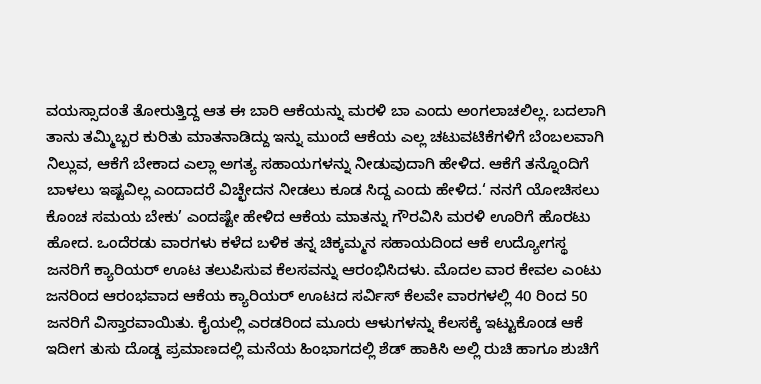ವಯಸ್ಸಾದಂತೆ ತೋರುತ್ತಿದ್ದ ಆತ ಈ ಬಾರಿ ಆಕೆಯನ್ನು ಮರಳಿ ಬಾ ಎಂದು ಅಂಗಲಾಚಲಿಲ್ಲ. ಬದಲಾಗಿ ತಾನು ತಮ್ಮಿಬ್ಬರ ಕುರಿತು ಮಾತನಾಡಿದ್ದು ಇನ್ನು ಮುಂದೆ ಆಕೆಯ ಎಲ್ಲ ಚಟುವಟಿಕೆಗಳಿಗೆ ಬೆಂಬಲವಾಗಿ ನಿಲ್ಲುವ, ಆಕೆಗೆ ಬೇಕಾದ ಎಲ್ಲಾ ಅಗತ್ಯ ಸಹಾಯಗಳನ್ನು ನೀಡುವುದಾಗಿ ಹೇಳಿದ. ಆಕೆಗೆ ತನ್ನೊಂದಿಗೆ ಬಾಳಲು ಇಷ್ಟವಿಲ್ಲ ಎಂದಾದರೆ ವಿಚ್ಛೇದನ ನೀಡಲು ಕೂಡ ಸಿದ್ದ ಎಂದು ಹೇಳಿದ.‘ ನನಗೆ ಯೋಚಿಸಲು ಕೊಂಚ ಸಮಯ ಬೇಕು’ ಎಂದಷ್ಟೇ ಹೇಳಿದ ಆಕೆಯ ಮಾತನ್ನು ಗೌರವಿಸಿ ಮರಳಿ ಊರಿಗೆ ಹೊರಟು ಹೋದ. ಒಂದೆರಡು ವಾರಗಳು ಕಳೆದ ಬಳಿಕ ತನ್ನ ಚಿಕ್ಕಮ್ಮನ ಸಹಾಯದಿಂದ ಆಕೆ ಉದ್ಯೋಗಸ್ಥ ಜನರಿಗೆ ಕ್ಯಾರಿಯರ್ ಊಟ ತಲುಪಿಸುವ ಕೆಲಸವನ್ನು ಆರಂಭಿಸಿದಳು. ಮೊದಲ ವಾರ ಕೇವಲ ಎಂಟು ಜನರಿಂದ ಆರಂಭವಾದ ಆಕೆಯ ಕ್ಯಾರಿಯರ್ ಊಟದ ಸರ್ವಿಸ್ ಕೆಲವೇ ವಾರಗಳಲ್ಲಿ 40 ರಿಂದ 50 ಜನರಿಗೆ ವಿಸ್ತಾರವಾಯಿತು. ಕೈಯಲ್ಲಿ ಎರಡರಿಂದ ಮೂರು ಆಳುಗಳನ್ನು ಕೆಲಸಕ್ಕೆ ಇಟ್ಟುಕೊಂಡ ಆಕೆ ಇದೀಗ ತುಸು ದೊಡ್ಡ ಪ್ರಮಾಣದಲ್ಲಿ ಮನೆಯ ಹಿಂಭಾಗದಲ್ಲಿ ಶೆಡ್ ಹಾಕಿಸಿ ಅಲ್ಲಿ ರುಚಿ ಹಾಗೂ ಶುಚಿಗೆ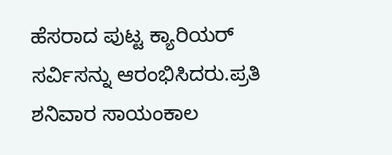ಹೆಸರಾದ ಪುಟ್ಟ ಕ್ಯಾರಿಯರ್ ಸರ್ವಿಸನ್ನು ಆರಂಭಿಸಿದರು.ಪ್ರತಿ ಶನಿವಾರ ಸಾಯಂಕಾಲ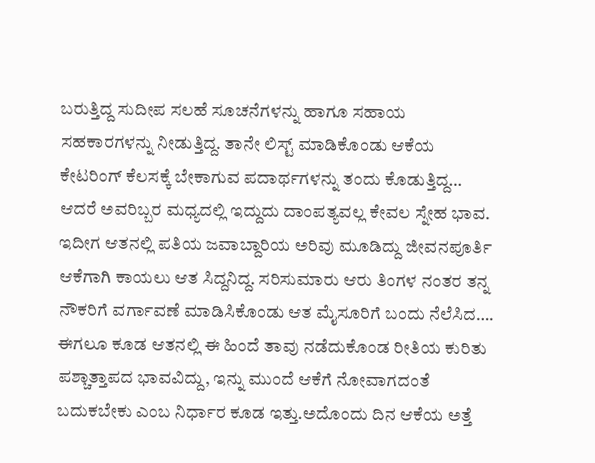ಬರುತ್ತಿದ್ದ ಸುದೀಪ ಸಲಹೆ ಸೂಚನೆಗಳನ್ನು ಹಾಗೂ ಸಹಾಯ ಸಹಕಾರಗಳನ್ನು ನೀಡುತ್ತಿದ್ದ. ತಾನೇ ಲಿಸ್ಟ್ ಮಾಡಿಕೊಂಡು ಆಕೆಯ ಕೇಟರಿಂಗ್ ಕೆಲಸಕ್ಕೆ ಬೇಕಾಗುವ ಪದಾರ್ಥಗಳನ್ನು ತಂದು ಕೊಡುತ್ತಿದ್ದ… ಆದರೆ ಅವರಿಬ್ಬರ ಮಧ್ಯದಲ್ಲಿ ಇದ್ದುದು ದಾಂಪತ್ಯವಲ್ಲ ಕೇವಲ ಸ್ನೇಹ ಭಾವ. ಇದೀಗ ಆತನಲ್ಲಿ ಪತಿಯ ಜವಾಬ್ದಾರಿಯ ಅರಿವು ಮೂಡಿದ್ದು ಜೀವನಪೂರ್ತಿ ಆಕೆಗಾಗಿ ಕಾಯಲು ಆತ ಸಿದ್ದನಿದ್ದ. ಸರಿಸುಮಾರು ಆರು ತಿಂಗಳ ನಂತರ ತನ್ನ ನೌಕರಿಗೆ ವರ್ಗಾವಣೆ ಮಾಡಿಸಿಕೊಂಡು ಆತ ಮೈಸೂರಿಗೆ ಬಂದು ನೆಲೆಸಿದ…. ಈಗಲೂ ಕೂಡ ಆತನಲ್ಲಿ ಈ ಹಿಂದೆ ತಾವು ನಡೆದುಕೊಂಡ ರೀತಿಯ ಕುರಿತು ಪಶ್ಚಾತ್ತಾಪದ ಭಾವವಿದ್ದು, ಇನ್ನು ಮುಂದೆ ಆಕೆಗೆ ನೋವಾಗದಂತೆ ಬದುಕಬೇಕು ಎಂಬ ನಿರ್ಧಾರ ಕೂಡ ಇತ್ತು.ಅದೊಂದು ದಿನ ಆಕೆಯ ಅತ್ತೆ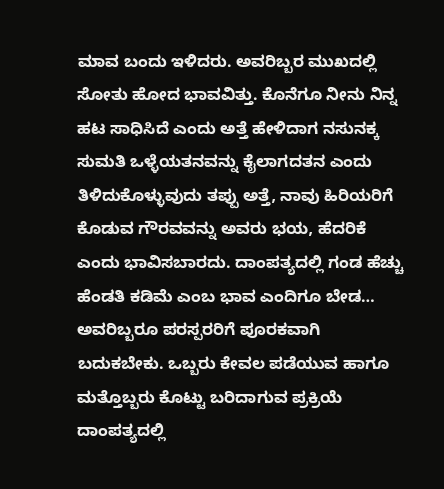ಮಾವ ಬಂದು ಇಳಿದರು. ಅವರಿಬ್ಬರ ಮುಖದಲ್ಲಿ ಸೋತು ಹೋದ ಭಾವವಿತ್ತು. ಕೊನೆಗೂ ನೀನು ನಿನ್ನ ಹಟ ಸಾಧಿಸಿದೆ ಎಂದು ಅತ್ತೆ ಹೇಳಿದಾಗ ನಸುನಕ್ಕ ಸುಮತಿ ಒಳ್ಳೆಯತನವನ್ನು ಕೈಲಾಗದತನ ಎಂದು ತಿಳಿದುಕೊಳ್ಳುವುದು ತಪ್ಪು ಅತ್ತೆ, ನಾವು ಹಿರಿಯರಿಗೆ ಕೊಡುವ ಗೌರವವನ್ನು ಅವರು ಭಯ, ಹೆದರಿಕೆ ಎಂದು ಭಾವಿಸಬಾರದು. ದಾಂಪತ್ಯದಲ್ಲಿ ಗಂಡ ಹೆಚ್ಚು ಹೆಂಡತಿ ಕಡಿಮೆ ಎಂಬ ಭಾವ ಎಂದಿಗೂ ಬೇಡ… ಅವರಿಬ್ಬರೂ ಪರಸ್ಪರರಿಗೆ ಪೂರಕವಾಗಿ ಬದುಕಬೇಕು. ಒಬ್ಬರು ಕೇವಲ ಪಡೆಯುವ ಹಾಗೂ ಮತ್ತೊಬ್ಬರು ಕೊಟ್ಟು ಬರಿದಾಗುವ ಪ್ರಕ್ರಿಯೆ ದಾಂಪತ್ಯದಲ್ಲಿ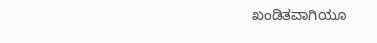ಖಂಡಿತವಾಗಿಯೂ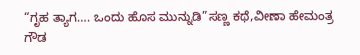“ಗೃಹ ತ್ಯಾಗ…. ಒಂದು ಹೊಸ ಮುನ್ನುಡಿ”ಸಣ್ಣ ಕಥೆ,ವೀಣಾ ಹೇಮಂತ್ರ ಗೌಡ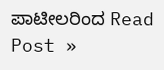ಪಾಟೀಲರಿಂದ Read Post »